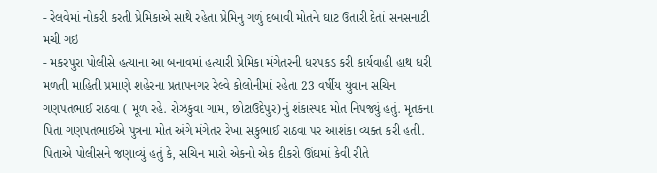- રેલવેમાં નોકરી કરતી પ્રેમિકાએ સાથે રહેતા પ્રેમિનુ ગળું દબાવી મોતને ઘાટ ઉતારી દેતાં સનસનાટી મચી ગઇ
- મકરપુરા પોલીસે હત્યાના આ બનાવમાં હત્યારી પ્રેમિકા મંગેતરની ધરપકડ કરી કાર્યવાહી હાથ ધરી
મળતી માહિતી પ્રમાણે શહેરના પ્રતાપનગર રેલ્વે કોલોનીમાં રહેતા 23 વર્ષીય યુવાન સચિન ગણપતભાઈ રાઠવા ( મૂળ રહે. રોઝકુવા ગામ, છોટાઉદેપુર)નું શંકાસ્પદ મોત નિપજ્યું હતું. મૃતકના પિતા ગણપતભાઈએ પુત્રના મોત અંગે મંગેતર રેખા સકુભાઈ રાઠવા પર આશંકા વ્યક્ત કરી હતી.
પિતાએ પોલીસને જણાવ્યું હતું કે, સચિન મારો એકનો એક દીકરો ઊંઘમાં કેવી રીતે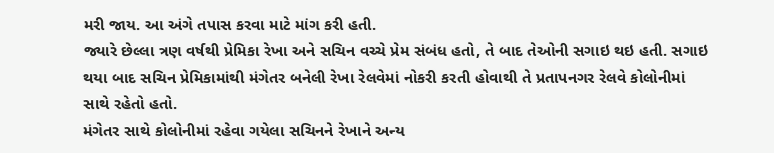મરી જાય. આ અંગે તપાસ કરવા માટે માંગ કરી હતી.
જ્યારે છેલ્લા ત્રણ વર્ષથી પ્રેમિકા રેખા અને સચિન વચ્ચે પ્રેમ સંબંધ હતો, તે બાદ તેઓની સગાઇ થઇ હતી. સગાઇ થયા બાદ સચિન પ્રેમિકામાંથી મંગેતર બનેલી રેખા રેલવેમાં નોકરી કરતી હોવાથી તે પ્રતાપનગર રેલવે કોલોનીમાં સાથે રહેતો હતો.
મંગેતર સાથે કોલોનીમાં રહેવા ગયેલા સચિનને રેખાને અન્ય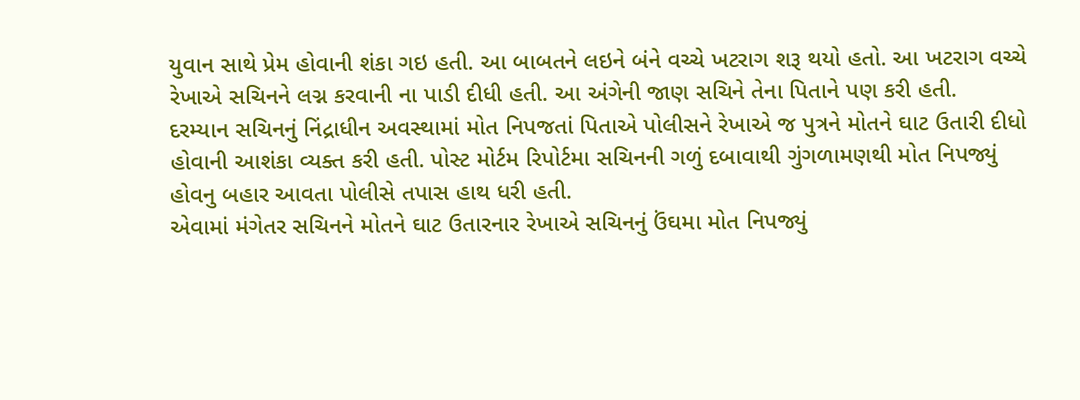યુવાન સાથે પ્રેમ હોવાની શંકા ગઇ હતી. આ બાબતને લઇને બંને વચ્ચે ખટરાગ શરૂ થયો હતો. આ ખટરાગ વચ્ચે રેખાએ સચિનને લગ્ન કરવાની ના પાડી દીધી હતી. આ અંગેની જાણ સચિને તેના પિતાને પણ કરી હતી.
દરમ્યાન સચિનનું નિંદ્રાધીન અવસ્થામાં મોત નિપજતાં પિતાએ પોલીસને રેખાએ જ પુત્રને મોતને ઘાટ ઉતારી દીધો હોવાની આશંકા વ્યક્ત કરી હતી. પોસ્ટ મોર્ટમ રિપોર્ટમા સચિનની ગળું દબાવાથી ગુંગળામણથી મોત નિપજ્યું હોવનુ બહાર આવતા પોલીસે તપાસ હાથ ધરી હતી.
એવામાં મંગેતર સચિનને મોતને ઘાટ ઉતારનાર રેખાએ સચિનનું ઉંઘમા મોત નિપજ્યું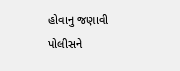હોવાનુ જણાવી પોલીસને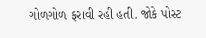ગોળગોળ ફરાવી રહી હતી. જોકે પોસ્ટ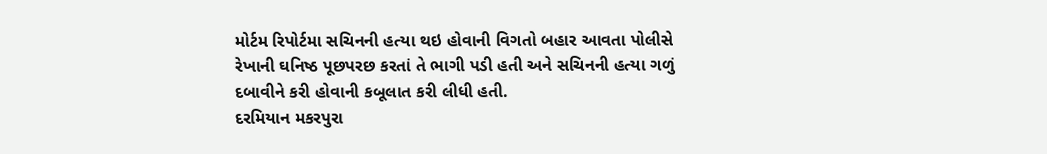મોર્ટમ રિપોર્ટમા સચિનની હત્યા થઇ હોવાની વિગતો બહાર આવતા પોલીસે રેખાની ઘનિષ્ઠ પૂછપરછ કરતાં તે ભાગી પડી હતી અને સચિનની હત્યા ગળું દબાવીને કરી હોવાની કબૂલાત કરી લીધી હતી.
દરમિયાન મકરપુરા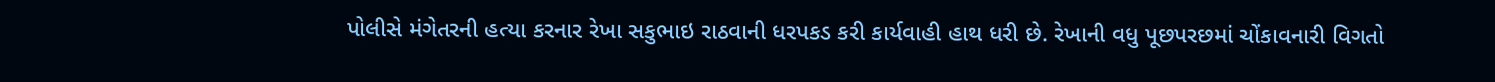પોલીસે મંગેતરની હત્યા કરનાર રેખા સકુભાઇ રાઠવાની ધરપકડ કરી કાર્યવાહી હાથ ધરી છે. રેખાની વધુ પૂછપરછમાં ચોંકાવનારી વિગતો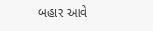બહાર આવે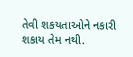તેવી શકયતાઓને નકારી શકાય તેમ નથી.